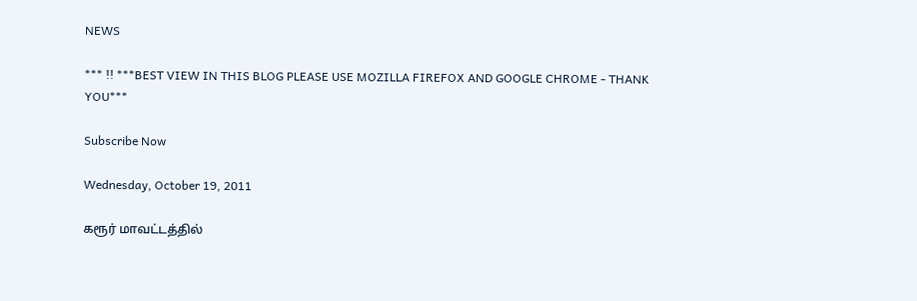NEWS

*** !! ***BEST VIEW IN THIS BLOG PLEASE USE MOZILLA FIREFOX AND GOOGLE CHROME - THANK YOU***

Subscribe Now

Wednesday, October 19, 2011

கரூர் மாவட்டத்தில்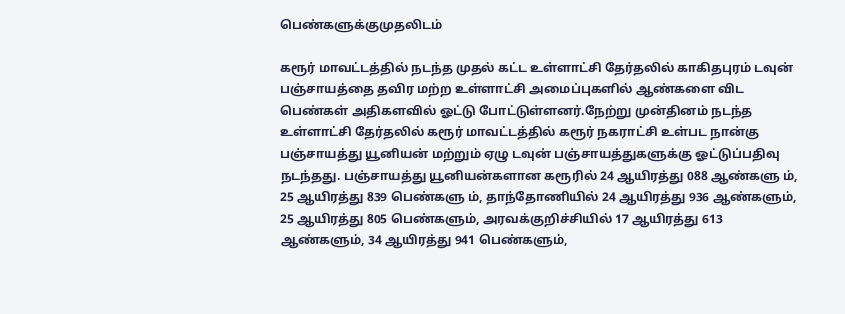பெண்களுக்குமுதலிடம்

கரூர் மாவட்டத்தில் நடந்த முதல் கட்ட உள்ளாட்சி தேர்தலில் காகிதபுரம் டவுன் பஞ்சாயத்தை தவிர மற்ற உள்ளாட்சி அமைப்புகளில் ஆண்களை விட பெண்கள் அதிகளவில் ஓட்டு போட்டுள்ளனர்.நேற்று முன்தினம் நடந்த உள்ளாட்சி தேர்தலில் கரூர் மாவட்டத்தில் கரூர் நகராட்சி உள்பட நான்கு பஞ்சாயத்து யூனியன் மற்றும் ஏழு டவுன் பஞ்சாயத்துகளுக்கு ஓட்டுப்பதிவு நடந்தது. பஞ்சாயத்து யூனியன்களான கரூரில் 24 ஆயிரத்து 088 ஆண்களு ம், 25 ஆயிரத்து 839 பெண்களு ம், தாந்தோணியில் 24 ஆயிரத்து 936 ஆண்களும், 25 ஆயிரத்து 805 பெண்களும், அரவக்குறிச்சியில் 17 ஆயிரத்து 613 ஆண்களும், 34 ஆயிரத்து 941 பெண்களும்,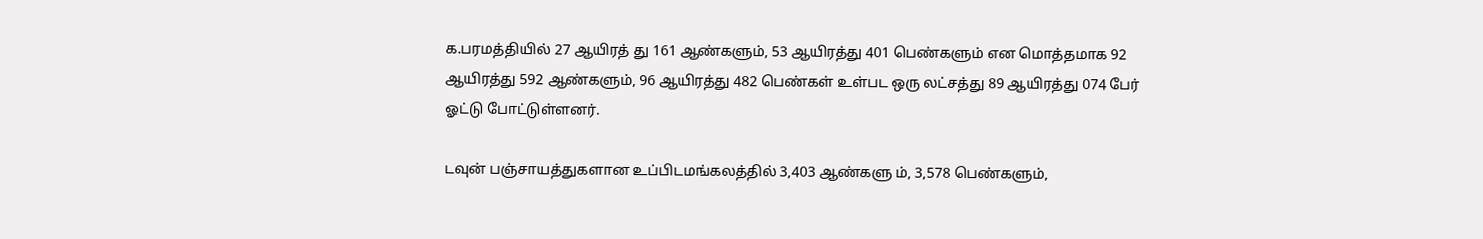க.பரமத்தியில் 27 ஆயிரத் து 161 ஆண்களும், 53 ஆயிரத்து 401 பெண்களும் என மொத்தமாக 92 ஆயிரத்து 592 ஆண்களும், 96 ஆயிரத்து 482 பெண்கள் உள்பட ஒரு லட்சத்து 89 ஆயிரத்து 074 பேர் ஓட்டு போட்டுள்ளனர்.

டவுன் பஞ்சாயத்துகளான உப்பிடமங்கலத்தில் 3,403 ஆண்களு ம், 3,578 பெண்களும்,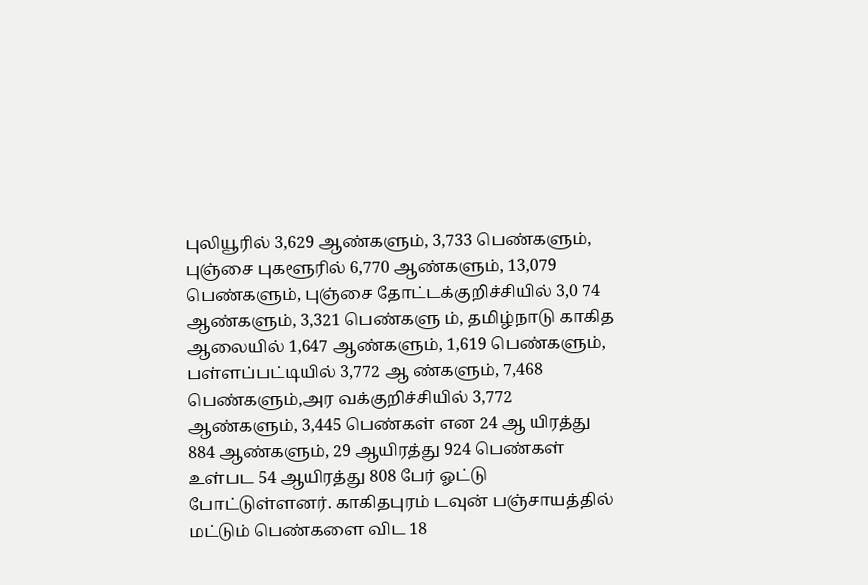புலியூரில் 3,629 ஆண்களும், 3,733 பெண்களும், புஞ்சை புகளூரில் 6,770 ஆண்களும், 13,079 பெண்களும், புஞ்சை தோட்டக்குறிச்சியில் 3,0 74 ஆண்களும், 3,321 பெண்களு ம், தமிழ்நாடு காகித ஆலையில் 1,647 ஆண்களும், 1,619 பெண்களும், பள்ளப்பட்டியில் 3,772 ஆ ண்களும், 7,468 பெண்களும்,அர வக்குறிச்சியில் 3,772 ஆண்களும், 3,445 பெண்கள் என 24 ஆ யிரத்து 884 ஆண்களும், 29 ஆயிரத்து 924 பெண்கள் உள்பட 54 ஆயிரத்து 808 பேர் ஓட்டு போட்டுள்ளனர். காகிதபுரம் டவுன் பஞ்சாயத்தில் மட்டும் பெண்களை விட 18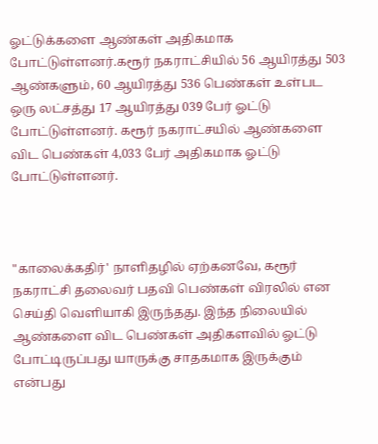ஓட்டுக்களை ஆண்கள் அதிகமாக போட்டுள்ளனர்.கரூர் நகராட்சியில் 56 ஆயிரத்து 503 ஆண்களும், 60 ஆயிரத்து 536 பெண்கள் உள்பட ஒரு லட்சத்து 17 ஆயிரத்து 039 பேர் ஓட்டு போட்டுள்ளனர். கரூர் நகராட்சயில் ஆண்களை விட பெண்கள் 4,033 பேர் அதிகமாக ஓட்டு போட்டுள்ளனர்.



"காலைக்கதிர்' நாளிதழில் ஏற்கனவே, கரூர் நகராட்சி தலைவர் பதவி பெண்கள் விரலில் என செய்தி வெளியாகி இருந்தது. இந்த நிலையில் ஆண்களை விட பெண்கள் அதிகளவில் ஓட்டு போட்டிருப்பது யாருக்கு சாதகமாக இருக்கும் என்பது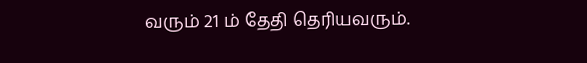வரும் 21 ம் தேதி தெரியவரும்.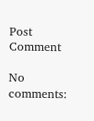Post Comment

No comments: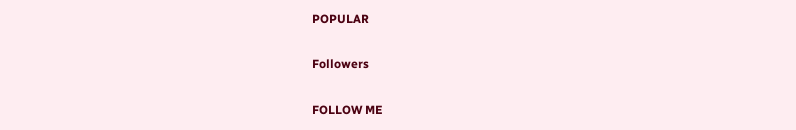POPULAR

Followers

FOLLOW ME